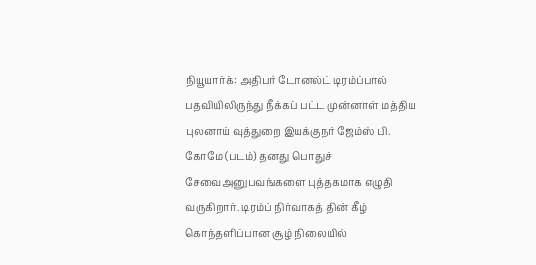நியூயார்க்: அதிபர் டோனல்ட் டிரம்ப்பால் பதவியிலிருந்து நீக்கப் பட்ட முன்னாள் மத்திய புலனாய் வுத்துறை இயக்குநர் ஜேம்ஸ் பி. கோமே (படம்) தனது பொதுச் சேவைஅனுபவங்களை புத்தகமாக எழுதி வருகிறார். டிரம்ப் நிர்வாகத் தின் கீழ் கொந்தளிப்பான சூழ் நிலையில்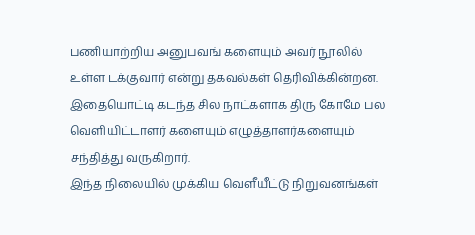பணியாற்றிய அனுபவங் களையும் அவர் நூலில் உள்ள டக்குவார் என்று தகவல்கள் தெரிவிக்கின்றன. இதையொட்டி கடந்த சில நாட்களாக திரு கோமே பல வெளியிட்டாளர் களையும் எழுத்தாளர்களையும் சந்தித்து வருகிறார்.
இந்த நிலையில் முக்கிய வெளீயீட்டு நிறுவனங்கள்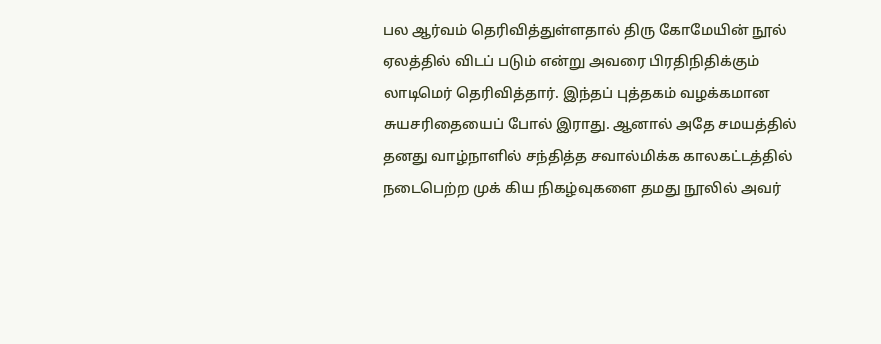பல ஆர்வம் தெரிவித்துள்ளதால் திரு கோமேயின் நூல் ஏலத்தில் விடப் படும் என்று அவரை பிரதிநிதிக்கும் லாடிமெர் தெரிவித்தார். இந்தப் புத்தகம் வழக்கமான சுயசரிதையைப் போல் இராது. ஆனால் அதே சமயத்தில் தனது வாழ்நாளில் சந்தித்த சவால்மிக்க காலகட்டத்தில் நடைபெற்ற முக் கிய நிகழ்வுகளை தமது நூலில் அவர்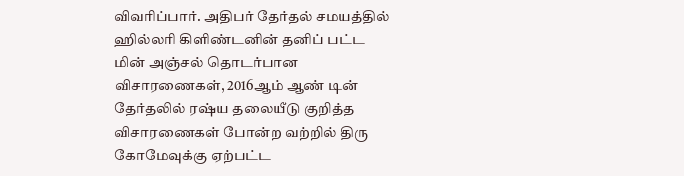விவரிப்பார். அதிபர் தேர்தல் சமயத்தில் ஹில்லரி கிளிண்டனின் தனிப் பட்ட மின் அஞ்சல் தொடர்பான விசாரணைகள், 2016ஆம் ஆண் டின் தேர்தலில் ரஷ்ய தலையீடு குறித்த விசாரணைகள் போன்ற வற்றில் திரு கோமேவுக்கு ஏற்பட்ட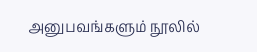அனுபவங்களும் நூலில்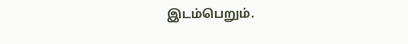இடம்பெறும்.